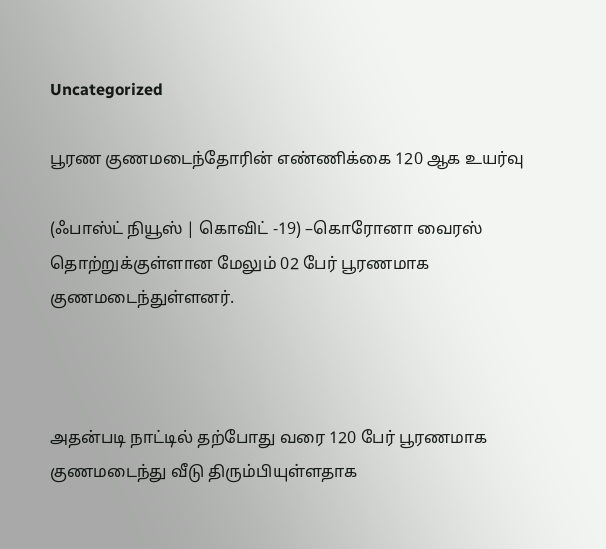Uncategorized

பூரண குணமடைந்தோரின் எண்ணிக்கை 120 ஆக உயர்வு

(ஃபாஸ்ட் நியூஸ் | கொவிட் -19) –கொரோனா வைரஸ் தொற்றுக்குள்ளான மேலும் 02 பேர் பூரணமாக குணமடைந்துள்ளனர்.



அதன்படி நாட்டில் தற்போது வரை 120 பேர் பூரணமாக குணமடைந்து வீடு திரும்பியுள்ளதாக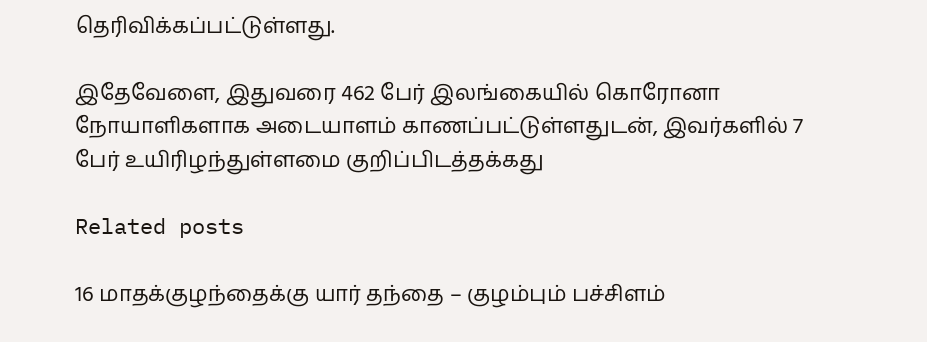தெரிவிக்கப்பட்டுள்ளது.

இதேவேளை, இதுவரை 462 பேர் இலங்கையில் கொரோனா நோயாளிகளாக அடையாளம் காணப்பட்டுள்ளதுடன், இவர்களில் 7 பேர் உயிரிழந்துள்ளமை குறிப்பிடத்தக்கது

Related posts

16 மாதக்குழந்தைக்கு யார் தந்தை – குழம்பும் பச்சிளம்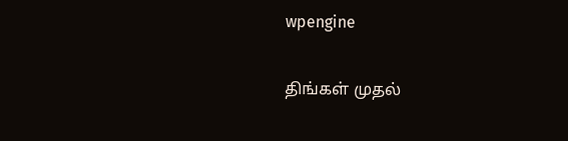wpengine

திங்கள் முதல்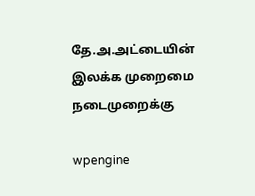தே.அ.அட்டையின் இலக்க முறைமை நடைமுறைக்கு

wpengine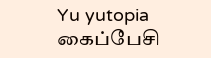Yu yutopia கைப்பேசி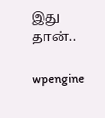இது தான்..

wpengine